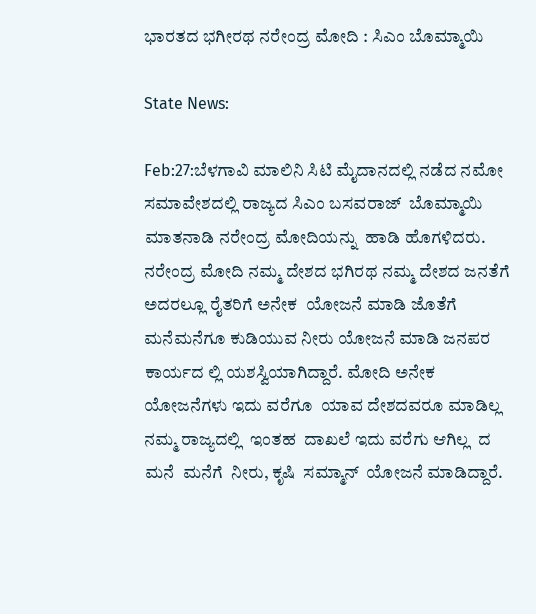ಭಾರತದ ಭಗೀರಥ ನರೇಂದ್ರ ಮೋದಿ : ಸಿಎಂ ಬೊಮ್ಮಾಯಿ

State News:

Feb:27:ಬೆಳಗಾವಿ ಮಾಲಿನಿ ಸಿಟಿ ಮೈದಾನದಲ್ಲಿ ನಡೆದ ನಮೋ ಸಮಾವೇಶದಲ್ಲಿ ರಾಜ್ಯದ ಸಿಎಂ ಬಸವರಾಜ್  ಬೊಮ್ಮಾಯಿ ಮಾತನಾಡಿ ನರೇಂದ್ರ ಮೋದಿಯನ್ನು  ಹಾಡಿ ಹೊಗಳಿದರು. ನರೇಂದ್ರ ಮೋದಿ ನಮ್ಮ ದೇಶದ ಭಗಿರಥ ನಮ್ಮ ದೇಶದ ಜನತೆಗೆ ಅದರಲ್ಲೂ ರೈತರಿಗೆ ಅನೇಕ  ಯೋಜನೆ ಮಾಡಿ ಜೊತೆಗೆ ಮನೆಮನೆಗೂ ಕುಡಿಯುವ ನೀರು ಯೋಜನೆ ಮಾಡಿ ಜನಪರ ಕಾರ್ಯದ ಲ್ಲಿ ಯಶಸ್ವಿಯಾಗಿದ್ದಾರೆ. ಮೋದಿ ಅನೇಕ  ಯೋಜನೆಗಳು ಇದು ವರೆಗೂ  ಯಾವ ದೇಶದವರೂ ಮಾಡಿಲ್ಲ ನಮ್ಮ ರಾಜ್ಯದಲ್ಲಿ  ಇಂತಹ  ದಾಖಲೆ ಇದು ವರೆಗು ಆಗಿಲ್ಲ  ದ ಮನೆ  ಮನೆಗೆ  ನೀರು, ಕೃಷಿ  ಸಮ್ಮಾನ್  ಯೋಜನೆ ಮಾಡಿದ್ದಾರೆ.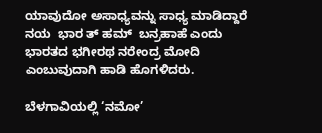ಯಾವುದೋ ಅಸಾಧ್ಯವನ್ನು ಸಾಧ್ಯ ಮಾಡಿದ್ದಾರೆ ನಯ  ಭಾರ ತ್ ಹಮ್  ಬನ್ರಹಾಹೆ ಎಂದು  ಭಾರತದ ಭಗೀರಥ ನರೇಂದ್ರ ಮೋದಿ ಎಂಬುವುದಾಗಿ ಹಾಡಿ ಹೊಗಳಿದರು.

ಬೆಳಗಾವಿಯಲ್ಲಿ ‘ನಮೋ’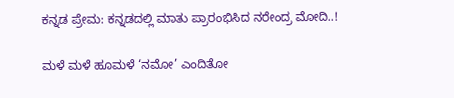ಕನ್ನಡ ಪ್ರೇಮ: ಕನ್ನಡದಲ್ಲಿ ಮಾತು ಪ್ರಾರಂಭಿಸಿದ ನರೇಂದ್ರ ಮೋದಿ..!

ಮಳೆ ಮಳೆ ಹೂಮಳೆ ‘ನಮೋ’ ಎಂದಿತೋ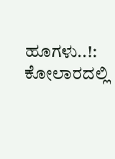ಹೂಗಳು..!: ಕೋಲಾರದಲ್ಲಿ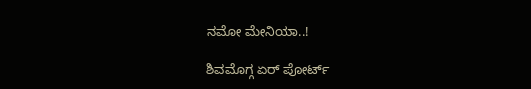ನಮೋ ಮೇನಿಯಾ..!

ಶಿವಮೊಗ್ಗ ಏರ್ ಪೋರ್ಟ್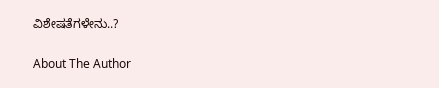ವಿಶೇಷತೆಗಳೇನು..?

About The Author